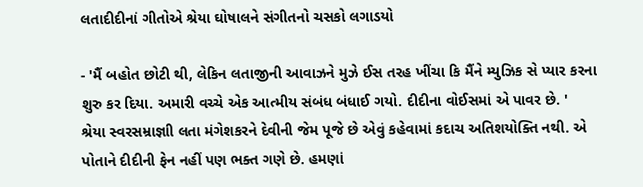લતાદીદીનાં ગીતોએ શ્રેયા ઘોષાલને સંગીતનો ચસકો લગાડયો

- 'મૈં બહોત છોટી થી, લેકિન લતાજીની આવાઝને મુઝે ઈસ તરહ ખીંચા કિ મૈંને મ્યુઝિક સે પ્યાર કરના શુરુ કર દિયા. અમારી વચ્ચે એક આત્મીય સંબંધ બંધાઈ ગયો. દીદીના વોઈસમાં એ પાવર છે. '
શ્રેયા સ્વરસમ્રાજ્ઞાી લતા મંગેશકરને દેવીની જેમ પૂજે છે એવું કહેવામાં કદાચ અતિશયોક્તિ નથી. એ પોતાને દીદીની ફેન નહીં પણ ભક્ત ગણે છે. હમણાં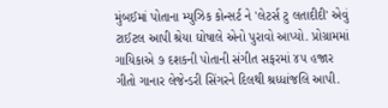મુંબઈમાં પોતાના મ્યુઝિક કોન્સર્ટ ને 'લેટર્સ ટુ લતાદીદી' એવું ટાઈટલ આપી શ્રેયા ઘોષાલે એનો પુરાવો આપ્યો. પ્રોગ્રામમાં ગાયિકાએ ૭ દશકની પોતાની સંગીત સફરમાં ૪૫ હજાર ગીતો ગાનાર લેજેન્ડરી સિંગરને દિલથી શ્રધ્ધાંજલિ આપી.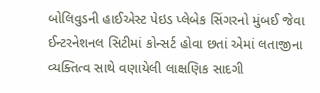બોલિવુડની હાઈએસ્ટ પેઇડ પ્લેબેક સિંગરનો મુંબઈ જેવા ઈન્ટરનેશનલ સિટીમાં કોન્સર્ટ હોવા છતાં એમાં લતાજીના વ્યક્તિત્વ સાથે વણાયેલી લાક્ષણિક સાદગી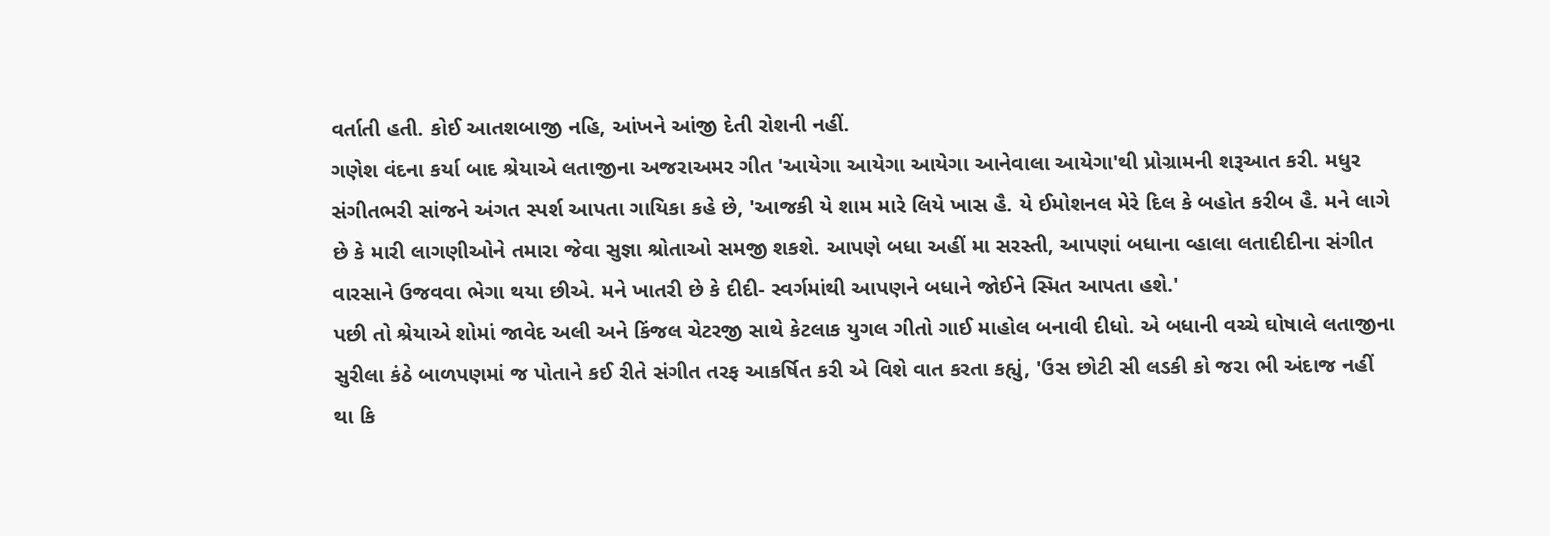વર્તાતી હતી. કોઈ આતશબાજી નહિ, આંખને આંજી દેતી રોશની નહીં.
ગણેશ વંદના કર્યા બાદ શ્રેયાએ લતાજીના અજરાઅમર ગીત 'આયેગા આયેગા આયેગા આનેવાલા આયેગા'થી પ્રોગ્રામની શરૂઆત કરી. મધુર સંગીતભરી સાંજને અંગત સ્પર્શ આપતા ગાયિકા કહે છે, 'આજકી યે શામ મારે લિયે ખાસ હૈ. યે ઈમોશનલ મેરે દિલ કે બહોત કરીબ હૈ. મને લાગે છે કે મારી લાગણીઓને તમારા જેવા સુજ્ઞા શ્રોતાઓ સમજી શકશે. આપણે બધા અહીં મા સરસ્તી, આપણાં બધાના વ્હાલા લતાદીદીના સંગીત વારસાને ઉજવવા ભેગા થયા છીએ. મને ખાતરી છે કે દીદી- સ્વર્ગમાંથી આપણને બધાને જોઈને સ્મિત આપતા હશે.'
પછી તો શ્રેયાએ શોમાં જાવેદ અલી અને કિંજલ ચેટરજી સાથે કેટલાક યુગલ ગીતો ગાઈ માહોલ બનાવી દીધો. એ બધાની વચ્ચે ઘોષાલે લતાજીના સુરીલા કંઠે બાળપણમાં જ પોતાને કઈ રીતે સંગીત તરફ આકર્ષિત કરી એ વિશે વાત કરતા કહ્યું, 'ઉસ છોટી સી લડકી કો જરા ભી અંદાજ નહીં થા કિ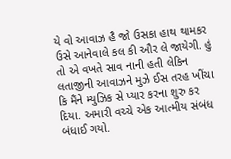યે વો આવાઝ હૈ જો ઉસકા હાથ થામકર ઉસે આનેવાલે કલ કી ઔર લે જાયેગી. હું તો એ વખતે સાવ નાની હતી લેકિન લતાજીની આવાઝને મુઝે ઈસ તરહ ખીંચા કિ મૈંને મ્યુઝિક સે પ્યાર કરના શુરુ કર દિયા. અમારી વચ્ચે એક આત્મીય સંબંધ બંધાઈ ગયો.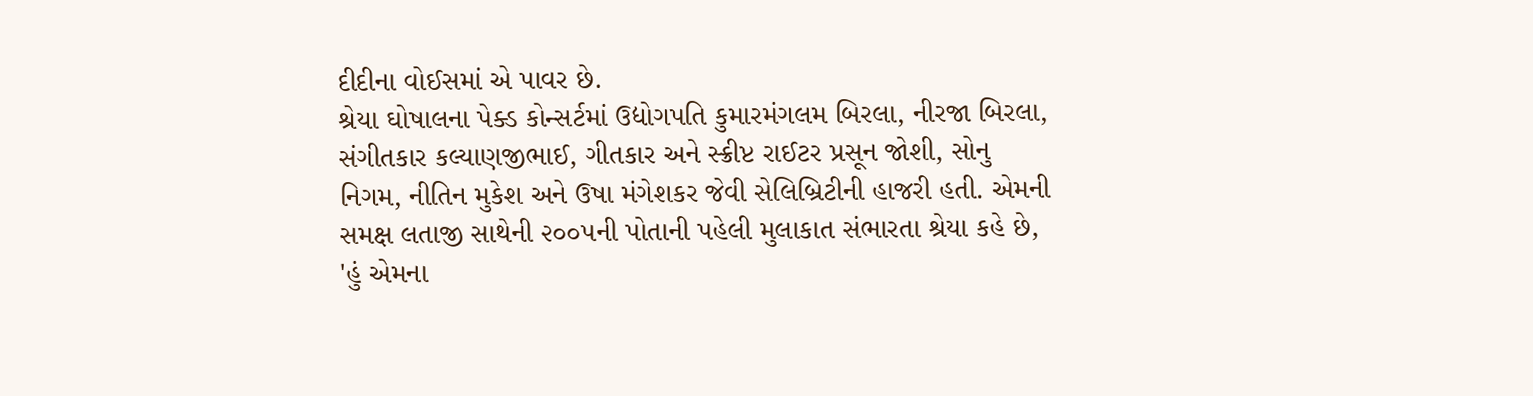દીદીના વોઈસમાં એ પાવર છે.
શ્રેયા ઘોષાલના પેક્ડ કોન્સર્ટમાં ઉદ્યોગપતિ કુમારમંગલમ બિરલા, નીરજા બિરલા, સંગીતકાર કલ્યાણજીભાઈ, ગીતકાર અને સ્ક્રીપ્ટ રાઈટર પ્રસૂન જોશી, સોનુ નિગમ, નીતિન મુકેશ અને ઉષા મંગેશકર જેવી સેલિબ્રિટીની હાજરી હતી. એમની સમક્ષ લતાજી સાથેની ૨૦૦૫ની પોતાની પહેલી મુલાકાત સંભારતા શ્રેયા કહે છે, 'હું એમના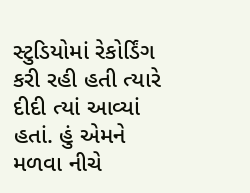સ્ટુડિયોમાં રેકોર્ડિંગ કરી રહી હતી ત્યારે દીદી ત્યાં આવ્યાં હતાં. હું એમને મળવા નીચે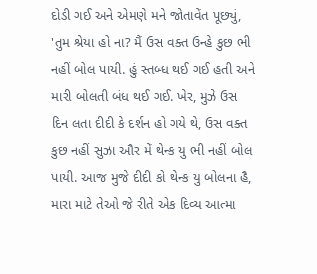દોડી ગઈ અને એમણે મને જોતાવેંત પૂછ્યું, 'તુમ શ્રેયા હો ના? મૈં ઉસ વક્ત ઉન્હે કુછ ભી નહીં બોલ પાયી. હું સ્તબ્ધ થઈ ગઈ હતી અને મારી બોલતી બંધ થઈ ગઈ. ખેર, મુઝે ઉસ દિન લતા દીદી કે દર્શન હો ગયે થે, ઉસ વક્ત કુછ નહીં સુઝા ઔર મેં થેન્ક યુ ભી નહીં બોલ પાયી. આજ મુજે દીદી કો થેન્ક યુ બોલના હૈ, મારા માટે તેઓ જે રીતે એક દિવ્ય આત્મા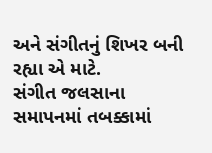અને સંગીતનું શિખર બની રહ્યા એ માટે.
સંગીત જલસાના સમાપનમાં તબક્કામાં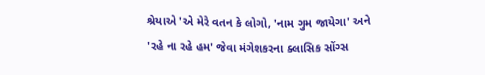શ્રેયાએ 'એ મેરે વતન કે લોગો, 'નામ ગુમ જાયેગા' અને 'રહે ના રહે હમ' જેવા મંગેશકરના ક્લાસિક સોંગ્સ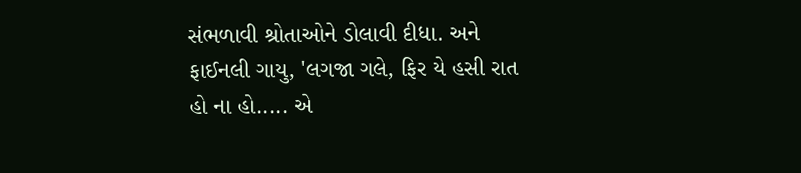સંભળાવી શ્રોતાઓને ડોલાવી દીધા. અને ફાઈનલી ગાયુ, 'લગજા ગલે, ફિર યે હસી રાત હો ના હો..... એ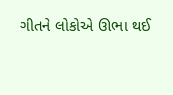ગીતને લોકોએ ઊભા થઈ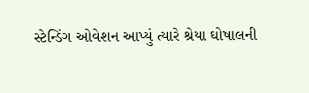સ્ટેન્ડિંગ ઓવેશન આપ્યું ત્યારે શ્રેયા ઘોષાલની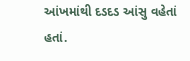આંખમાંથી દડદડ આંસુ વહેતાં હતાં.